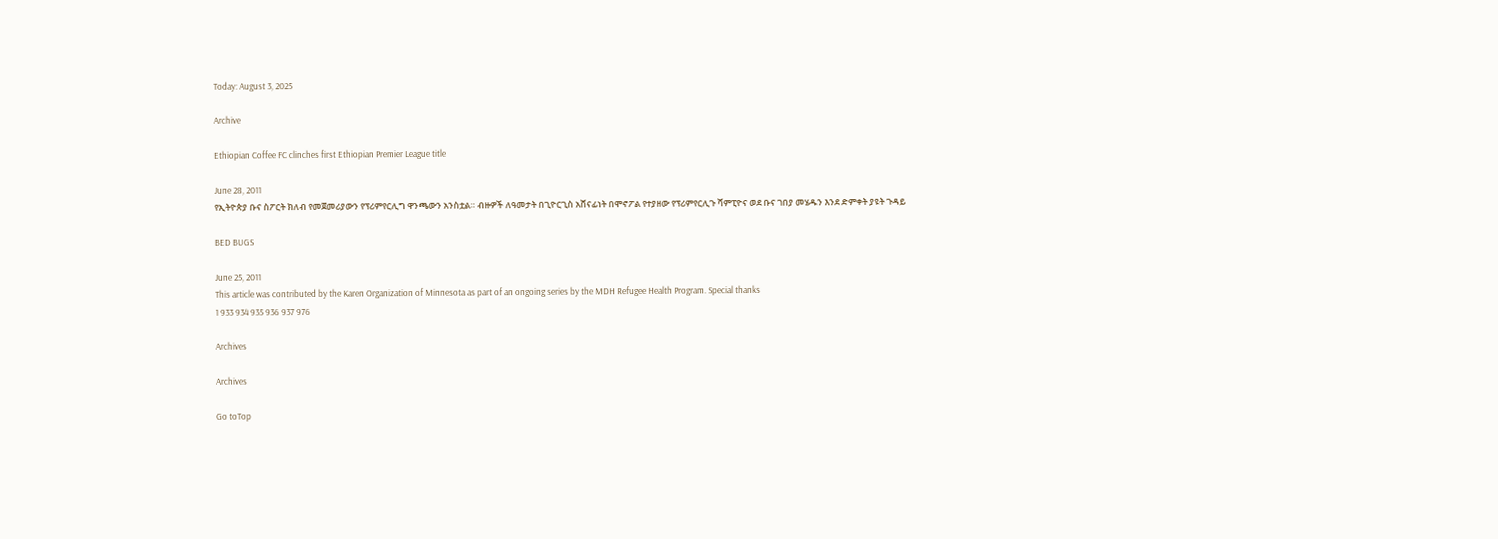Today: August 3, 2025

Archive

Ethiopian Coffee FC clinches first Ethiopian Premier League title

June 28, 2011
የኢትዮጵያ ቡና ስፖርት ክለብ የመጀመሪያውን የፕሪምየርሊግ ዋንጫውን አንስቷል። ብዙዎች ለዓመታት በጊዮርጊስ አሸናፊነት በሞኖፖል የተያዘው የፕሪምየርሊጉ ሻምፒዮና ወደ ቡና ገበያ መሄዱን እንደ ድምቀት ያዩት ጉዳይ

BED BUGS

June 25, 2011
This article was contributed by the Karen Organization of Minnesota as part of an ongoing series by the MDH Refugee Health Program. Special thanks
1 933 934 935 936 937 976

Archives

Archives

Go toTop